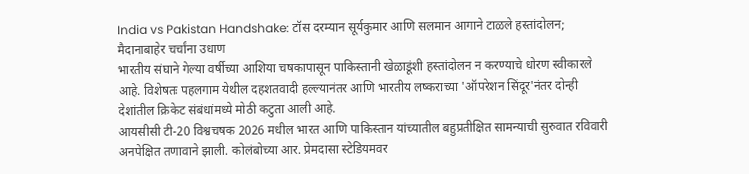India vs Pakistan Handshake: टॉस दरम्यान सूर्यकुमार आणि सलमान आगाने टाळले हस्तांदोलन; मैदानाबाहेर चर्चांना उधाण
भारतीय संघाने गेल्या वर्षीच्या आशिया चषकापासून पाकिस्तानी खेळाडूंशी हस्तांदोलन न करण्याचे धोरण स्वीकारले आहे. विशेषतः पहलगाम येथील दहशतवादी हल्ल्यानंतर आणि भारतीय लष्कराच्या 'ऑपरेशन सिंदूर'नंतर दोन्ही देशांतील क्रिकेट संबंधांमध्ये मोठी कटुता आली आहे.
आयसीसी टी-20 विश्वचषक 2026 मधील भारत आणि पाकिस्तान यांच्यातील बहुप्रतीक्षित सामन्याची सुरुवात रविवारी अनपेक्षित तणावाने झाली. कोलंबोच्या आर. प्रेमदासा स्टेडियमवर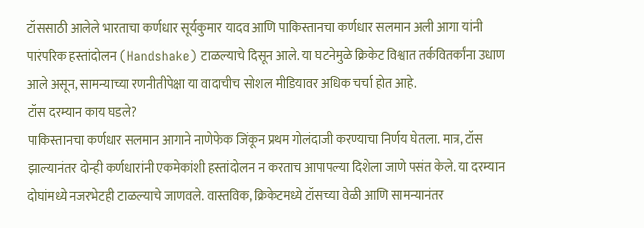टॉससाठी आलेले भारताचा कर्णधार सूर्यकुमार यादव आणि पाकिस्तानचा कर्णधार सलमान अली आगा यांनी पारंपरिक हस्तांदोलन (Handshake) टाळल्याचे दिसून आले. या घटनेमुळे क्रिकेट विश्वात तर्कवितर्कांना उधाण आले असून, सामन्याच्या रणनीतीपेक्षा या वादाचीच सोशल मीडियावर अधिक चर्चा होत आहे.
टॉस दरम्यान काय घडले?
पाकिस्तानचा कर्णधार सलमान आगाने नाणेफेक जिंकून प्रथम गोलंदाजी करण्याचा निर्णय घेतला. मात्र, टॉस झाल्यानंतर दोन्ही कर्णधारांनी एकमेकांशी हस्तांदोलन न करताच आपापल्या दिशेला जाणे पसंत केले. या दरम्यान दोघांमध्ये नजरभेटही टाळल्याचे जाणवले. वास्तविक, क्रिकेटमध्ये टॉसच्या वेळी आणि सामन्यानंतर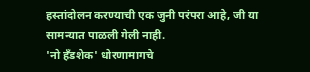हस्तांदोलन करण्याची एक जुनी परंपरा आहे, जी या सामन्यात पाळली गेली नाही.
'नो हँडशेक' धोरणामागचे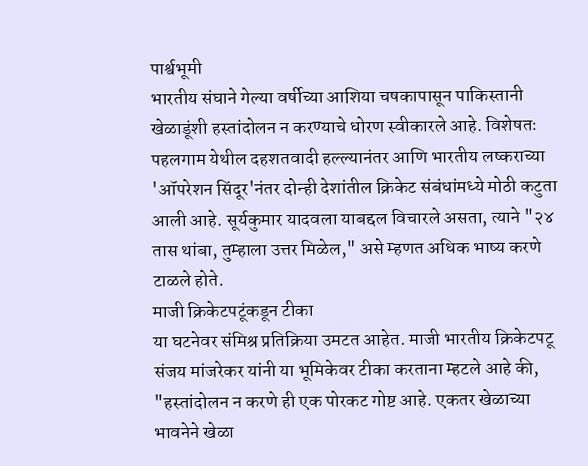पार्श्वभूमी
भारतीय संघाने गेल्या वर्षीच्या आशिया चषकापासून पाकिस्तानी खेळाडूंशी हस्तांदोलन न करण्याचे धोरण स्वीकारले आहे. विशेषतः पहलगाम येथील दहशतवादी हल्ल्यानंतर आणि भारतीय लष्कराच्या 'ऑपरेशन सिंदूर'नंतर दोन्ही देशांतील क्रिकेट संबंधांमध्ये मोठी कटुता आली आहे. सूर्यकुमार यादवला याबद्दल विचारले असता, त्याने "२४ तास थांबा, तुम्हाला उत्तर मिळेल," असे म्हणत अधिक भाष्य करणे टाळले होते.
माजी क्रिकेटपटूंकडून टीका
या घटनेवर संमिश्र प्रतिक्रिया उमटत आहेत. माजी भारतीय क्रिकेटपटू संजय मांजरेकर यांनी या भूमिकेवर टीका करताना म्हटले आहे की, "हस्तांदोलन न करणे ही एक पोरकट गोष्ट आहे. एकतर खेळाच्या भावनेने खेळा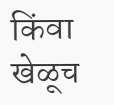किंवा खेळूच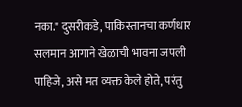नका." दुसरीकडे, पाकिस्तानचा कर्णधार सलमान आगाने खेळाची भावना जपली पाहिजे, असे मत व्यक्त केले होते, परंतु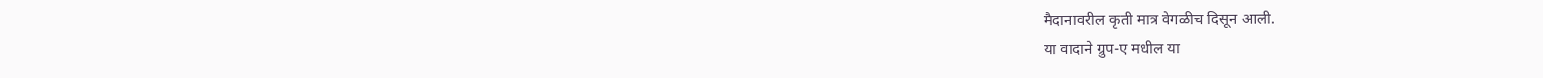मैदानावरील कृती मात्र वेगळीच दिसून आली.
या वादाने ग्रुप-ए मधील या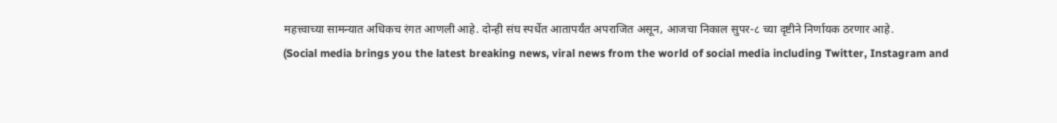महत्त्वाच्या सामन्यात अधिकच रंगत आणली आहे. दोन्ही संघ स्पर्धेत आतापर्यंत अपराजित असून, आजचा निकाल सुपर-८ च्या दृष्टीने निर्णायक ठरणार आहे.
(Social media brings you the latest breaking news, viral news from the world of social media including Twitter, Instagram and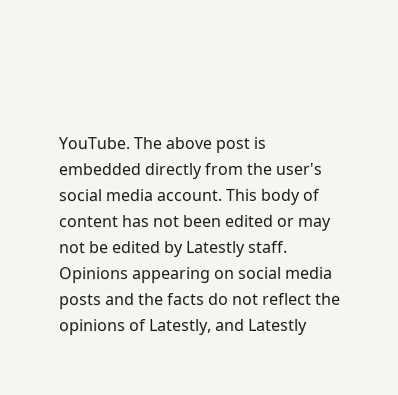YouTube. The above post is embedded directly from the user's social media account. This body of content has not been edited or may not be edited by Latestly staff. Opinions appearing on social media posts and the facts do not reflect the opinions of Latestly, and Latestly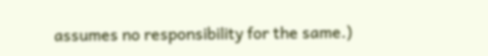assumes no responsibility for the same.)